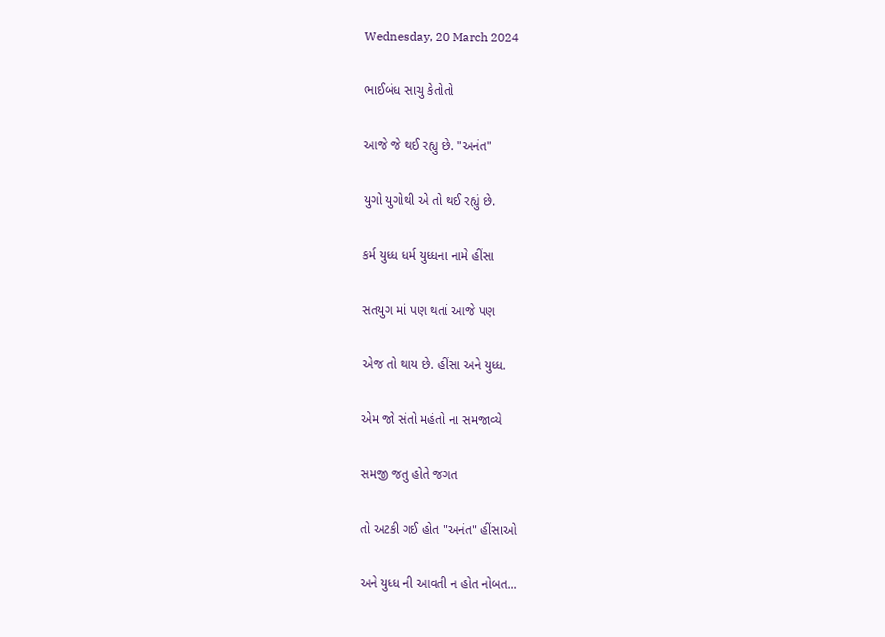Wednesday, 20 March 2024

ભાઈબંધ સાચુ કેતોતો

આજે જે થઈ રહ્યુ છે. "અનંત"

યુગો યુગોથી એ તો થઈ રહ્યું છે.

કર્મ યુધ્ધ ધર્મ યુધ્ધના નામે હીંસા

સતયુગ માં પણ થતાં આજે પણ

એજ તો થાય છે. હીંસા અને યુધ્ધ.

એમ જો સંતો મહંતો ના સમજાવ્યે

સમજી જતુ હોતે જગત

તો અટકી ગઈ હોત "અનંત" હીંસાઓ

અને યુધ્ધ ની આવતી ન હોત નોબત...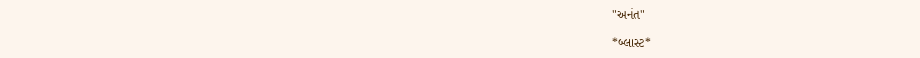"અનંત"

*બ્લાસ્ટ*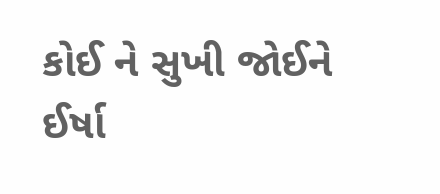કોઈ ને સુખી જોઈને ઈર્ષા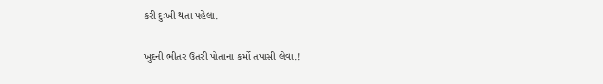કરી દુઃખી થતા પહેલા.

ખુદની ભીતર ઉતરી પોતાના કર્મો તપાસી લેવા.!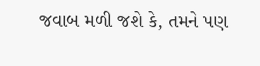જવાબ મળી જશે કે, તમને પણ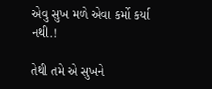એવુ સુખ મળે એવા કર્મો કર્યા નથી.!

તેથી તમે એ સુખને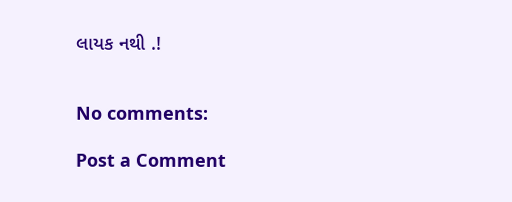લાયક નથી .!


No comments:

Post a Comment